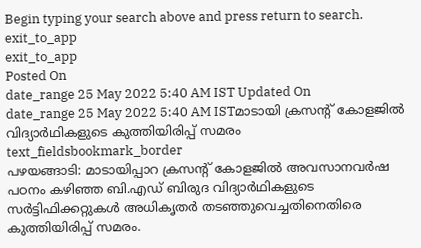Begin typing your search above and press return to search.
exit_to_app
exit_to_app
Posted On
date_range 25 May 2022 5:40 AM IST Updated On
date_range 25 May 2022 5:40 AM ISTമാടായി ക്രസന്റ് കോളജിൽ വിദ്യാർഥികളുടെ കുത്തിയിരിപ്പ് സമരം
text_fieldsbookmark_border
പഴയങ്ങാടി: മാടായിപ്പാറ ക്രസന്റ് കോളജിൽ അവസാനവർഷ പഠനം കഴിഞ്ഞ ബി.എഡ് ബിരുദ വിദ്യാർഥികളുടെ സർട്ടിഫിക്കറ്റുകൾ അധികൃതർ തടഞ്ഞുവെച്ചതിനെതിരെ കുത്തിയിരിപ്പ് സമരം.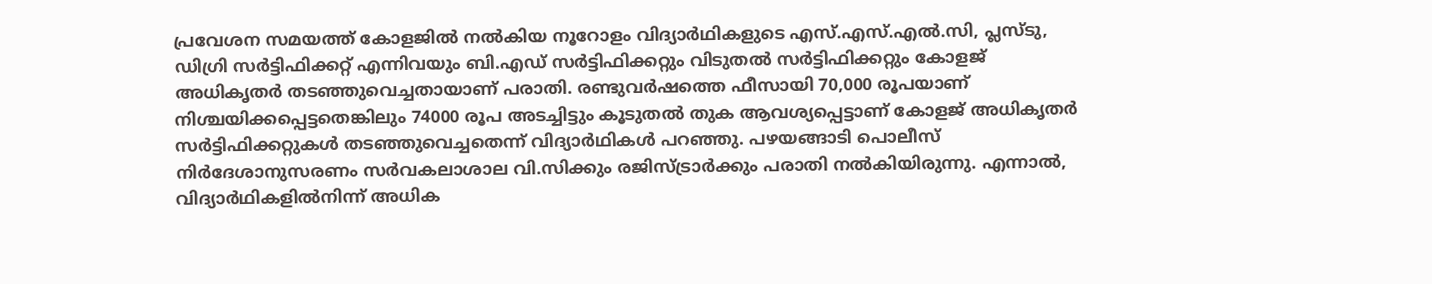പ്രവേശന സമയത്ത് കോളജിൽ നൽകിയ നൂറോളം വിദ്യാർഥികളുടെ എസ്.എസ്.എൽ.സി, പ്ലസ്ടു, ഡിഗ്രി സർട്ടിഫിക്കറ്റ് എന്നിവയും ബി.എഡ് സർട്ടിഫിക്കറ്റും വിടുതൽ സർട്ടിഫിക്കറ്റും കോളജ് അധികൃതർ തടഞ്ഞുവെച്ചതായാണ് പരാതി. രണ്ടുവർഷത്തെ ഫീസായി 70,000 രൂപയാണ് നിശ്ചയിക്കപ്പെട്ടതെങ്കിലും 74000 രൂപ അടച്ചിട്ടും കൂടുതൽ തുക ആവശ്യപ്പെട്ടാണ് കോളജ് അധികൃതർ സർട്ടിഫിക്കറ്റുകൾ തടഞ്ഞുവെച്ചതെന്ന് വിദ്യാർഥികൾ പറഞ്ഞു. പഴയങ്ങാടി പൊലീസ് നിർദേശാനുസരണം സർവകലാശാല വി.സിക്കും രജിസ്ട്രാർക്കും പരാതി നൽകിയിരുന്നു. എന്നാൽ, വിദ്യാർഥികളിൽനിന്ന് അധിക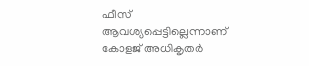ഫീസ് ആവശ്യപ്പെട്ടില്ലെന്നാണ് കോളജ് അധികൃതർ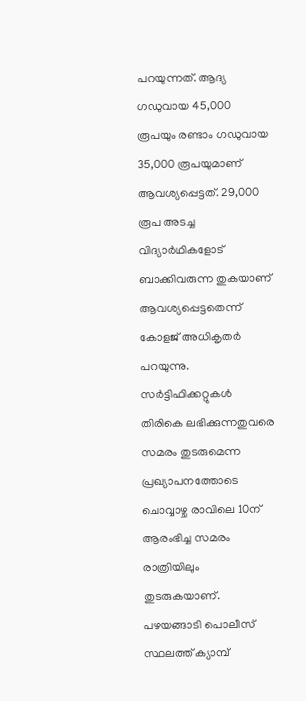പറയുന്നത്. ആദ്യ ഗഡുവായ 45,000 രൂപയും രണ്ടാം ഗഡുവായ 35,000 രൂപയുമാണ് ആവശ്യപ്പെട്ടത്. 29,000 രൂപ അടച്ച വിദ്യാർഥികളോട് ബാക്കിവരുന്ന തുകയാണ് ആവശ്യപ്പെട്ടതെന്ന് കോളജ് അധികൃതർ പറയുന്നു. സർട്ടിഫിക്കറ്റുകൾ തിരികെ ലഭിക്കുന്നതുവരെ സമരം തുടരുമെന്ന പ്രഖ്യാപനത്തോടെ ചൊവ്വാഴ്ച രാവിലെ 10ന് ആരംഭിച്ച സമരം രാത്രിയിലും തുടരുകയാണ്. പഴയങ്ങാടി പൊലീസ് സ്ഥലത്ത് ക്യാമ്പ്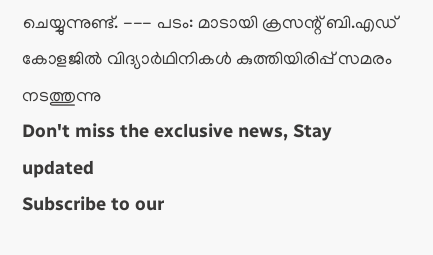ചെയ്യുന്നുണ്ട്. --- പടം: മാടായി ക്രസന്റ് ബി.എഡ് കോളജിൽ വിദ്യാർഥിനികൾ കുത്തിയിരിപ്പ് സമരം നടത്തുന്നു
Don't miss the exclusive news, Stay updated
Subscribe to our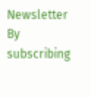Newsletter
By subscribing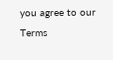you agree to our Terms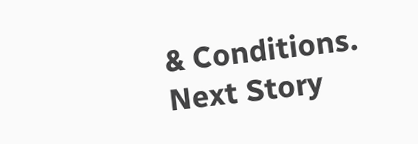& Conditions.
Next Story